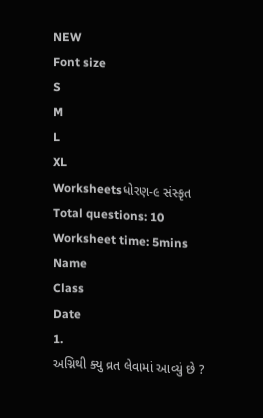NEW
Font size
S
M
L
XL
Worksheetsધોરણ-૯ સંસ્કૃત
Total questions: 10
Worksheet time: 5mins
Name
Class
Date
1.
અગ્નિથી ક્યુ વ્રત લેવામાં આવ્યું છે ?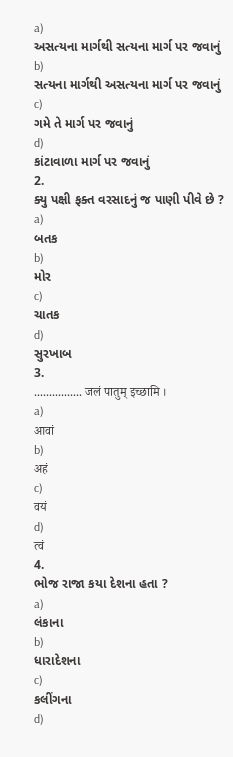a)
અસત્યના માર્ગથી સત્યના માર્ગ પર જવાનું
b)
સત્યના માર્ગથી અસત્યના માર્ગ પર જવાનું
c)
ગમે તે માર્ગ પર જવાનું
d)
કાંટાવાળા માર્ગ પર જવાનું
2.
ક્યુ પક્ષી ફક્ત વરસાદનું જ પાણી પીવે છે ?
a)
બતક
b)
મોર
c)
ચાતક
d)
સુરખાબ
3.
................ जलं पातुम् इच्छामि ।
a)
आवां
b)
अहं
c)
वयं
d)
त्वं
4.
ભોજ રાજા કયા દેશના હતા ?
a)
લંકાના
b)
ધારાદેશના
c)
કલીંગના
d)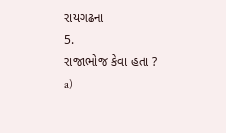રાયગઢના
5.
રાજાભોજ કેવા હતા ?
a)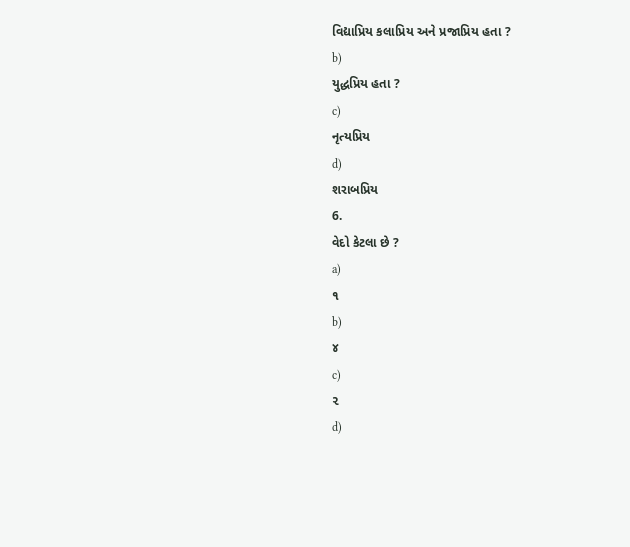વિદ્યાપ્રિય કલાપ્રિય અને પ્રજાપ્રિય હતા ?
b)
યુદ્ધપ્રિય હતા ?
c)
નૃત્યપ્રિય
d)
શરાબપ્રિય
6.
વેદો કેટલા છે ?
a)
૧
b)
૪
c)
૨
d)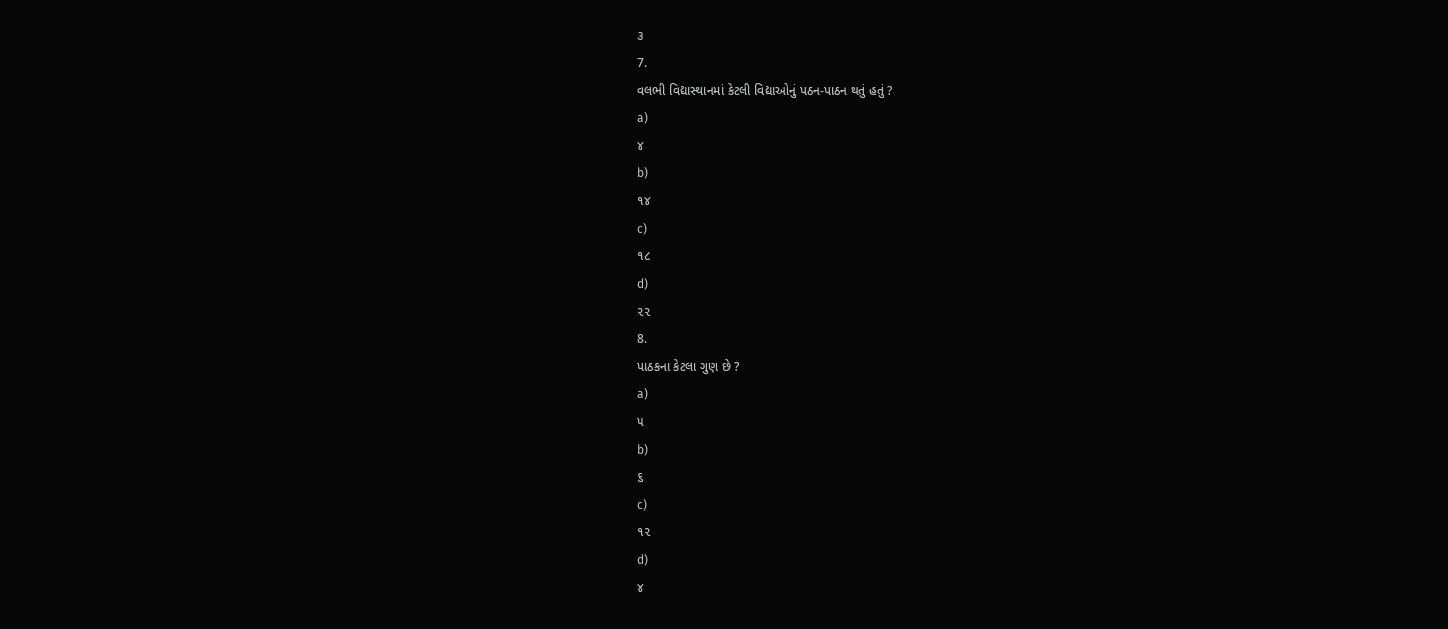૩
7.
વલભી વિદ્યાસ્થાનમાં કેટલી વિદ્યાઓનું પઠન-પાઠન થતું હતું ?
a)
૪
b)
૧૪
c)
૧૮
d)
૨૨
8.
પાઠકના કેટલા ગુણ છે ?
a)
૫
b)
૬
c)
૧૨
d)
૪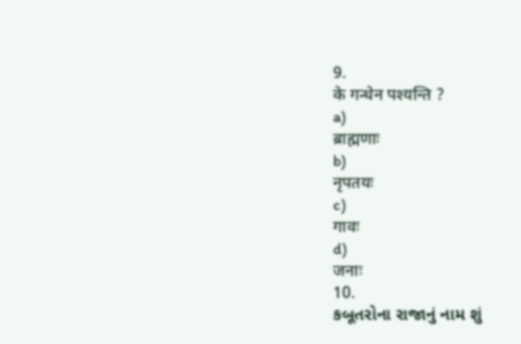9.
के गन्धेन पश्यन्ति ?
a)
ब्राह्मणाः
b)
नृपतयः
c)
गावः
d)
जनाः
10.
કબૂતરોના રાજાનું નામ શું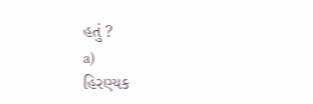હતું ?
a)
હિરણ્યક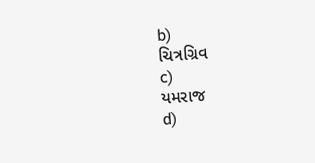b)
ચિત્રગ્રિવ
c)
યમરાજ
d)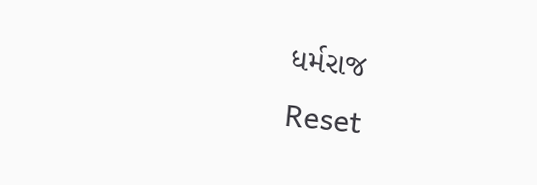ધર્મરાજ
Reset